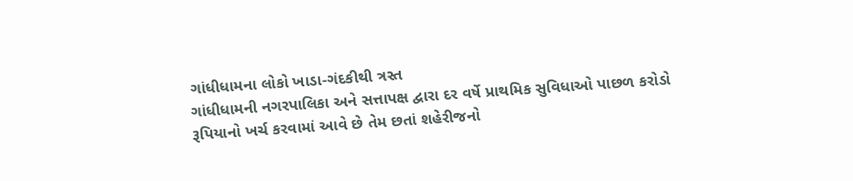ગાંધીધામના લોકો ખાડા-ગંદકીથી ત્રસ્ત
ગાંધીધામની નગરપાલિકા અને સત્તાપક્ષ દ્વારા દર વર્ષે પ્રાથમિક સુવિધાઓ પાછળ કરોડો રૂપિયાનો ખર્ચ કરવામાં આવે છે તેમ છતાં શહેરીજનો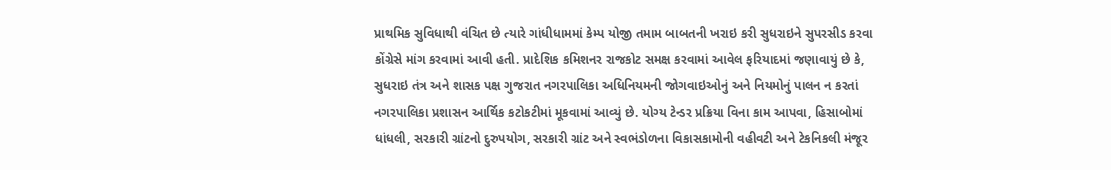પ્રાથમિક સુવિધાથી વંચિત છે ત્યારે ગાંધીધામમાં કેમ્પ યોજી તમામ બાબતની ખરાઇ કરી સુધરાઇને સુપરસીડ કરવા કોંગ્રેસે માંગ કરવામાં આવી હતી. પ્રાદેશિક કમિશનર રાજકોટ સમક્ષ કરવામાં આવેલ ફરિયાદમાં જણાવાયું છે કે, સુધરાઇ તંત્ર અને શાસક પક્ષ ગુજરાત નગરપાલિકા અધિનિયમની જોગવાઇઓનું અને નિયમોનું પાલન ન કરતાં નગરપાલિકા પ્રશાસન આર્થિક કટોકટીમાં મૂકવામાં આવ્યું છે. યોગ્ય ટેન્ડર પ્રક્રિયા વિના કામ આપવા, હિસાબોમાં ધાંધલી, સરકારી ગ્રાંટનો દુરુપયોગ, સરકારી ગ્રાંટ અને સ્વભંડોળના વિકાસકામોની વહીવટી અને ટેકનિકલી મંજૂર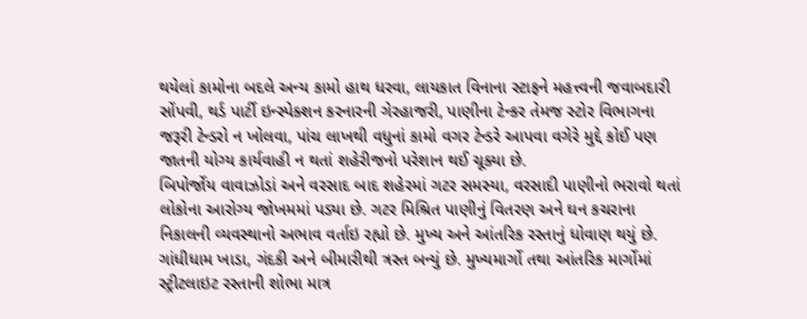થયેલાં કામોના બદલે અન્ય કામો હાથ ધરવા, લાયકાત વિનાના સ્ટાફને મહત્ત્વની જવાબદારી સોંપવી, થર્ડ પાર્ટી ઇન્સ્પેક્શન કરનારની ગેરહાજરી, પાણીના ટેન્કર તેમજ સ્ટોર વિભાગના જરૂરી ટેન્ડરો ન ખોલવા, પાંચ લાખથી વધુનાં કામો વગર ટેન્ડરે આપવા વગેરે મુદ્દે કોઈ પણ જાતની યોગ્ય કાર્યવાહી ન થતાં શહેરીજનો પરેશાન થઈ ચૂક્યા છે.
બિપોર્જોય વાવાઝોડાં અને વરસાદ બાદ શહેરમાં ગટર સમસ્યા, વરસાદી પાણીનો ભરાવો થતાં લોકોના આરોગ્ય જોખમમાં પડ્યા છે. ગટર મિશ્રિત પાણીનું વિતરણ અને ઘન કચરાના નિકાલની વ્યવસ્થાનો અભાવ વર્તાઇ રહ્યો છે. મુખ્ય અને આંતરિક રસ્તાનું ધોવાણ થયું છે. ગાંધીધામ ખાડા, ગંદકી અને બીમારીથી ત્રસ્ત બન્યું છે. મુખ્યમાર્ગો તથા આંતરિક માર્ગોમાં સ્ટ્રીટલાઇટ રસ્તાની શોભા માત્ર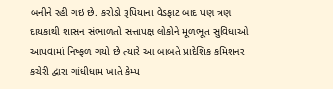બનીને રહી ગઇ છે. કરોડો રૂપિયાના વેડફાટ બાદ પણ ત્રણ દાયકાથી શાસન સંભાળતો સત્તાપક્ષ લોકોને મૂળભૂત સુવિધાઓ આપવામાં નિષ્ફળ ગયો છે ત્યારે આ બાબતે પ્રાદેશિક કમિશનર કચેરી દ્વારા ગાંધીધામ ખાતે કેમ્પ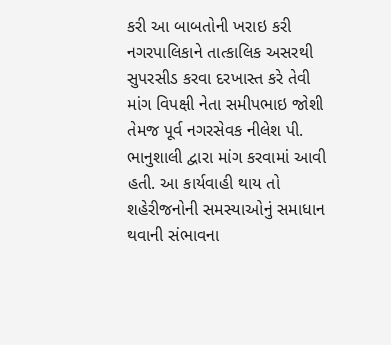કરી આ બાબતોની ખરાઇ કરી નગરપાલિકાને તાત્કાલિક અસરથી સુપરસીડ કરવા દરખાસ્ત કરે તેવી માંગ વિપક્ષી નેતા સમીપભાઇ જોશી તેમજ પૂર્વ નગરસેવક નીલેશ પી. ભાનુશાલી દ્વારા માંગ કરવામાં આવી હતી. આ કાર્યવાહી થાય તો શહેરીજનોની સમસ્યાઓનું સમાધાન થવાની સંભાવના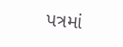પત્રમાં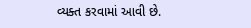વ્યક્ત કરવામાં આવી છે.